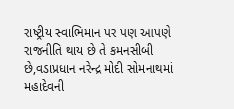રાષ્ટ્રીય સ્વાભિમાન પર પણ આપણે રાજનીતિ થાય છે તે કમનસીબી છે,વડાપ્રધાન નરેન્દ્ર મોદી સોમનાથમાં મહાદેવની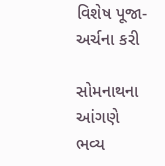વિશેષ પૂજા-અર્ચના કરી

સોમનાથના આંગણે ભવ્ય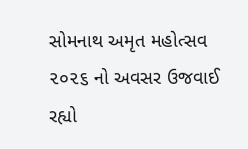સોમનાથ અમૃત મહોત્સવ ૨૦૨૬ નો અવસર ઉજવાઈ રહ્યો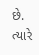છે. ત્યારે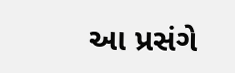આ પ્રસંગે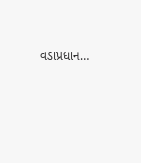વડાપ્રધાન…